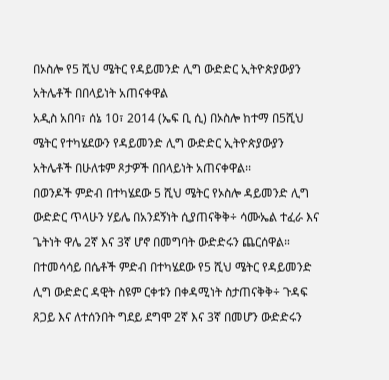በኦስሎ የ5 ሺህ ሜትር የዳይመንድ ሊግ ውድድር ኢትዮጵያውያን አትሌቶች በበላይነት አጠናቀዋል
አዲስ አበባ፣ ሰኔ 10፣ 2014 (ኤፍ ቢ ሲ) በኦስሎ ከተማ በ5ሺህ ሜትር የተካሄደውን የዳይመንድ ሊግ ውድድር ኢትዮጵያውያን አትሌቶች በሁለቱም ጾታዎች በበላይነት አጠናቀዋል፡፡
በወንዶች ምድብ በተካሄደው 5 ሺህ ሜትር የኦስሎ ዳይመንድ ሊግ ውድድር ጥላሁን ሃይሌ በአንደኝነት ሲያጠናቅቅ÷ ሳሙኤል ተፈራ እና ጌትነት ዋሌ 2ኛ እና 3ኛ ሆኖ በመግባት ውድድሩን ጨርሰዋል።
በተመሳሳይ በሴቶች ምድብ በተካሄደው የ5 ሺህ ሜትር የዳይመንድ ሊግ ውድድር ዳዊት ስዩም ርቀቱን በቀዳሚነት ስታጠናቅቅ÷ ጉዳፍ ጸጋይ እና ለተሰንበት ግደይ ደግሞ 2ኛ እና 3ኛ በመሆን ውድድሩን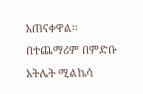አጠናቀዋል፡፡
በተጨማሪም በምድቡ አትሌት ሚልኬሳ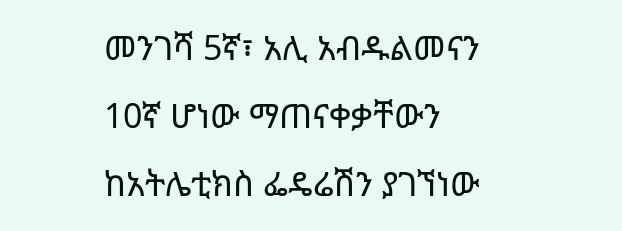መንገሻ 5ኛ፣ አሊ አብዱልመናን 10ኛ ሆነው ማጠናቀቃቸውን ከአትሌቲክስ ፌዴሬሽን ያገኘነው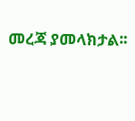መረጃ ያመላክታል፡፡